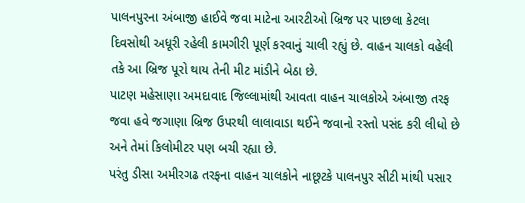પાલનપુરના અંબાજી હાઈવે જવા માટેના આરટીઓ બ્રિજ પર પાછલા કેટલા દિવસોથી અધૂરી રહેલી કામગીરી પૂર્ણ કરવાનું ચાલી રહ્યું છે. વાહન ચાલકો વહેલી તકે આ બ્રિજ પૂરો થાય તેની મીટ માંડીને બેઠા છે.
પાટણ મહેસાણા અમદાવાદ જિલ્લામાંથી આવતા વાહન ચાલકોએ અંબાજી તરફ જવા હવે જગાણા બ્રિજ ઉપરથી લાલાવાડા થઈને જવાનો રસ્તો પસંદ કરી લીધો છે અને તેમાં કિલોમીટર પણ બચી રહ્યા છે.
પરંતુ ડીસા અમીરગઢ તરફના વાહન ચાલકોને નાછૂટકે પાલનપુર સીટી માંથી પસાર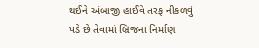થઈને અંબાજી હાઈવે તરફ નીકળવું પડે છે તેવામાં બ્રિજના નિર્માણ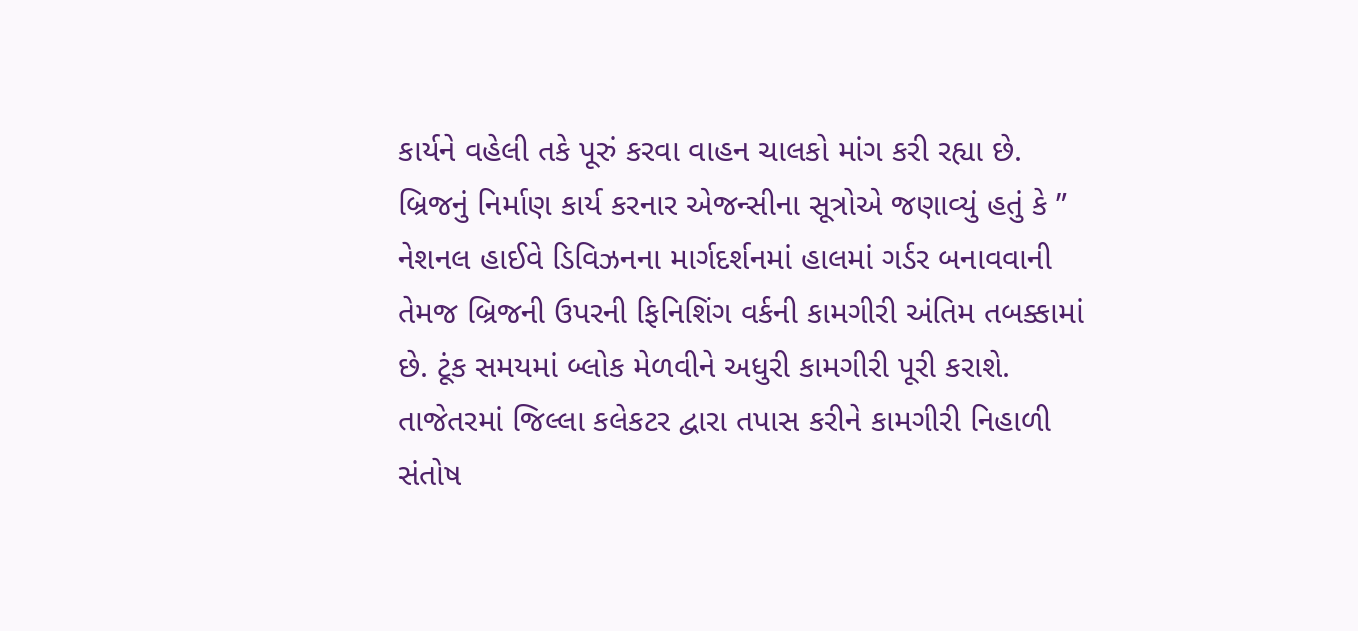કાર્યને વહેલી તકે પૂરું કરવા વાહન ચાલકો માંગ કરી રહ્યા છે.
બ્રિજનું નિર્માણ કાર્ય કરનાર એજન્સીના સૂત્રોએ જણાવ્યું હતું કે ” નેશનલ હાઈવે ડિવિઝનના માર્ગદર્શનમાં હાલમાં ગર્ડર બનાવવાની તેમજ બ્રિજની ઉપરની ફિનિશિંગ વર્કની કામગીરી અંતિમ તબક્કામાં છે. ટૂંક સમયમાં બ્લોક મેળવીને અધુરી કામગીરી પૂરી કરાશે. તાજેતરમાં જિલ્લા કલેકટર દ્વારા તપાસ કરીને કામગીરી નિહાળી સંતોષ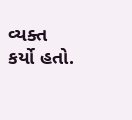વ્યક્ત કર્યો હતો.